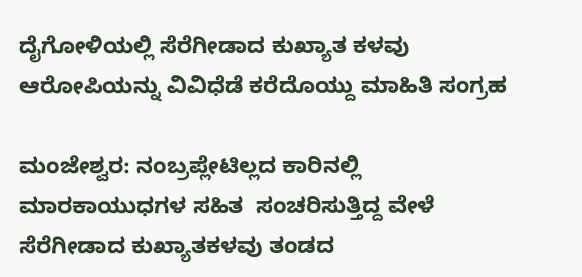ದೈಗೋಳಿಯಲ್ಲಿ ಸೆರೆಗೀಡಾದ ಕುಖ್ಯಾತ ಕಳವು ಆರೋಪಿಯನ್ನು ವಿವಿಧೆಡೆ ಕರೆದೊಯ್ದು ಮಾಹಿತಿ ಸಂಗ್ರಹ

ಮಂಜೇಶ್ವರ: ನಂಬ್ರಪ್ಲೇಟಿಲ್ಲದ ಕಾರಿನಲ್ಲಿ ಮಾರಕಾಯುಧಗಳ ಸಹಿತ  ಸಂಚರಿಸುತ್ತಿದ್ದ ವೇಳೆ ಸೆರೆಗೀಡಾದ ಕುಖ್ಯಾತಕಳವು ತಂಡದ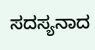ಸದಸ್ಯನಾದ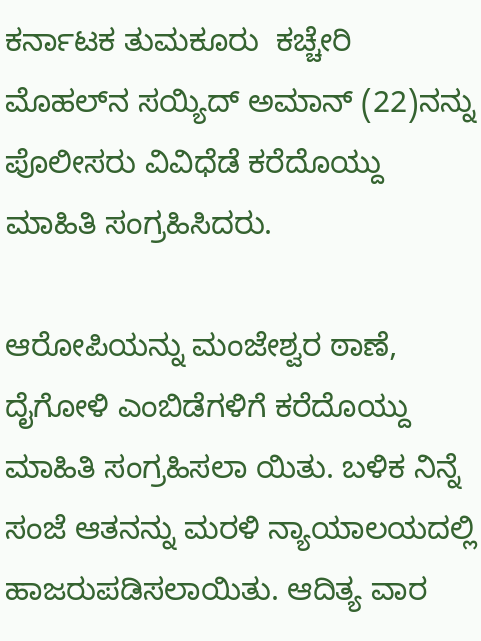ಕರ್ನಾಟಕ ತುಮಕೂರು  ಕಚ್ಚೇರಿ ಮೊಹಲ್‌ನ ಸಯ್ಯಿದ್ ಅಮಾನ್ (22)ನನ್ನು ಪೊಲೀಸರು ವಿವಿಧೆಡೆ ಕರೆದೊಯ್ದು ಮಾಹಿತಿ ಸಂಗ್ರಹಿಸಿದರು.

ಆರೋಪಿಯನ್ನು ಮಂಜೇಶ್ವರ ಠಾಣೆ, ದೈಗೋಳಿ ಎಂಬಿಡೆಗಳಿಗೆ ಕರೆದೊಯ್ದು ಮಾಹಿತಿ ಸಂಗ್ರಹಿಸಲಾ ಯಿತು. ಬಳಿಕ ನಿನ್ನೆ ಸಂಜೆ ಆತನನ್ನು ಮರಳಿ ನ್ಯಾಯಾಲಯದಲ್ಲಿ ಹಾಜರುಪಡಿಸಲಾಯಿತು. ಆದಿತ್ಯ ವಾರ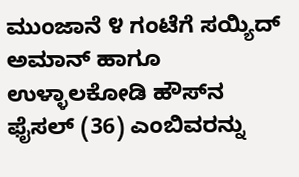ಮುಂಜಾನೆ ೪ ಗಂಟೆಗೆ ಸಯ್ಯಿದ್ ಅಮಾನ್ ಹಾಗೂ ಉಳ್ಳಾಲಕೋಡಿ ಹೌಸ್‌ನ ಫೈಸಲ್ (36) ಎಂಬಿವರನ್ನು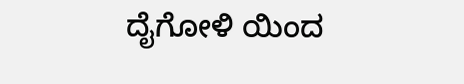ದೈಗೋಳಿ ಯಿಂದ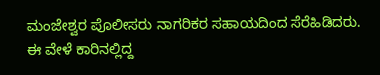ಮಂಜೇಶ್ವರ ಪೊಲೀಸರು ನಾಗರಿಕರ ಸಹಾಯದಿಂದ ಸೆರೆಹಿಡಿದರು. ಈ ವೇಳೆ ಕಾರಿನಲ್ಲಿದ್ದ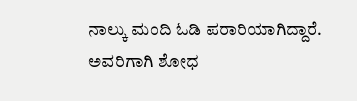ನಾಲ್ಕು ಮಂದಿ ಓಡಿ ಪರಾರಿಯಾಗಿದ್ದಾರೆ. ಅವರಿಗಾಗಿ ಶೋಧ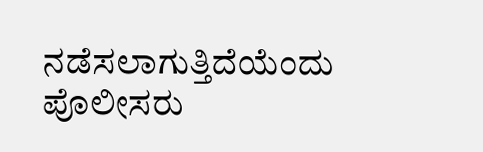ನಡೆಸಲಾಗುತ್ತಿದೆಯೆಂದು ಪೊಲೀಸರು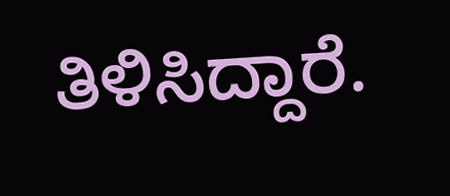ತಿಳಿಸಿದ್ದಾರೆ.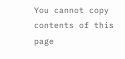You cannot copy contents of this page